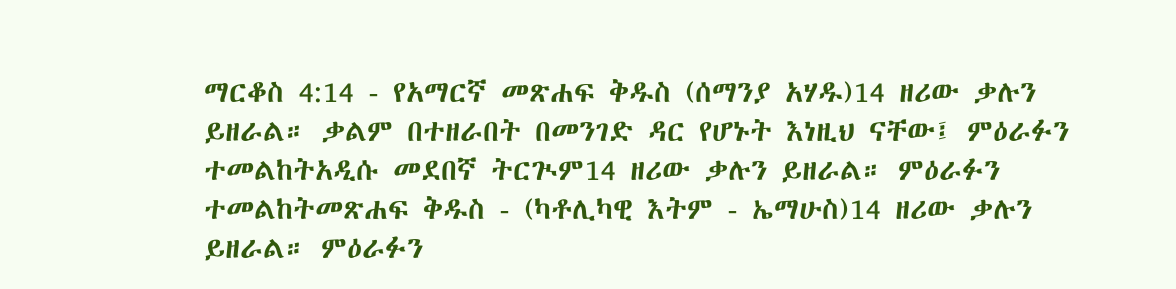ማርቆስ 4:14 - የአማርኛ መጽሐፍ ቅዱስ (ሰማንያ አሃዱ)14 ዘሪው ቃሉን ይዘራል። ቃልም በተዘራበት በመንገድ ዳር የሆኑት እነዚህ ናቸው፤ ምዕራፉን ተመልከትአዲሱ መደበኛ ትርጒም14 ዘሪው ቃሉን ይዘራል። ምዕራፉን ተመልከትመጽሐፍ ቅዱስ - (ካቶሊካዊ እትም - ኤማሁስ)14 ዘሪው ቃሉን ይዘራል። ምዕራፉን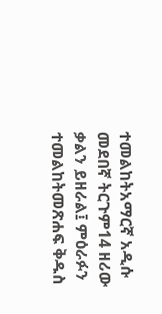ተመልከትአማርኛ አዲሱ መደበኛ ትርጉም14 ዘሪው ቃልን ይዘራል፤ ምዕራፉን ተመልከትመጽሐፍ ቅዱስ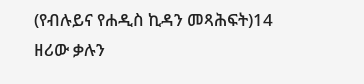(የብሉይና የሐዲስ ኪዳን መጻሕፍት)14 ዘሪው ቃሉን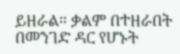ይዘራል። ቃልም በተዘራበት በመንገድ ዳር የሆኑት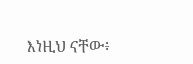እነዚህ ናቸው፥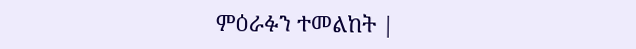ምዕራፉን ተመልከት |